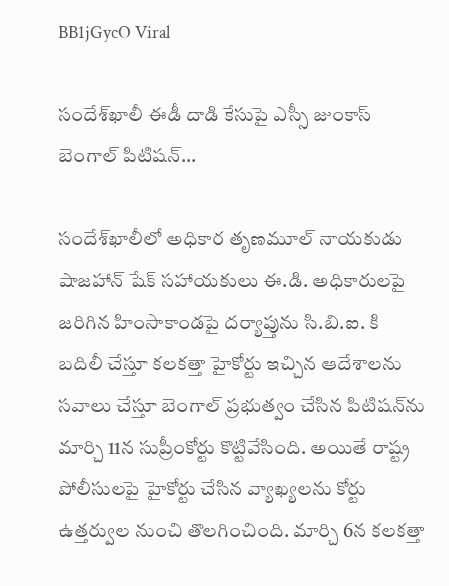BB1jGycO Viral

సందేశ్‌ఖాలీ ఈడీ దాడి కేసుపై ఎస్సీ జుంకాస్ బెంగాల్ పిటిషన్…

సందేశ్‌ఖాలీలో అధికార తృణమూల్ నాయకుడు షాజహాన్ షేక్ సహాయకులు ఈ.డి. అధికారులపై జరిగిన హింసాకాండపై దర్యాప్తును సి.బి.ఐ. కి బదిలీ చేస్తూ కలకత్తా హైకోర్టు ఇచ్చిన ఆదేశాలను సవాలు చేస్తూ బెంగాల్ ప్రభుత్వం చేసిన పిటిషన్‌ను మార్చి 11న సుప్రీంకోర్టు కొట్టివేసింది. అయితే రాష్ట్ర పోలీసులపై హైకోర్టు చేసిన వ్యాఖ్యలను కోర్టు ఉత్తర్వుల నుంచి తొలగించింది. మార్చి 6న కలకత్తా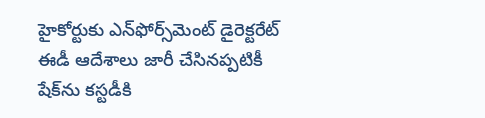హైకోర్టుకు ఎన్‌ఫోర్స్‌మెంట్ డైరెక్టరేట్ ఈడీ ఆదేశాలు జారీ చేసినప్పటికీ షేక్‌ను కస్టడీకి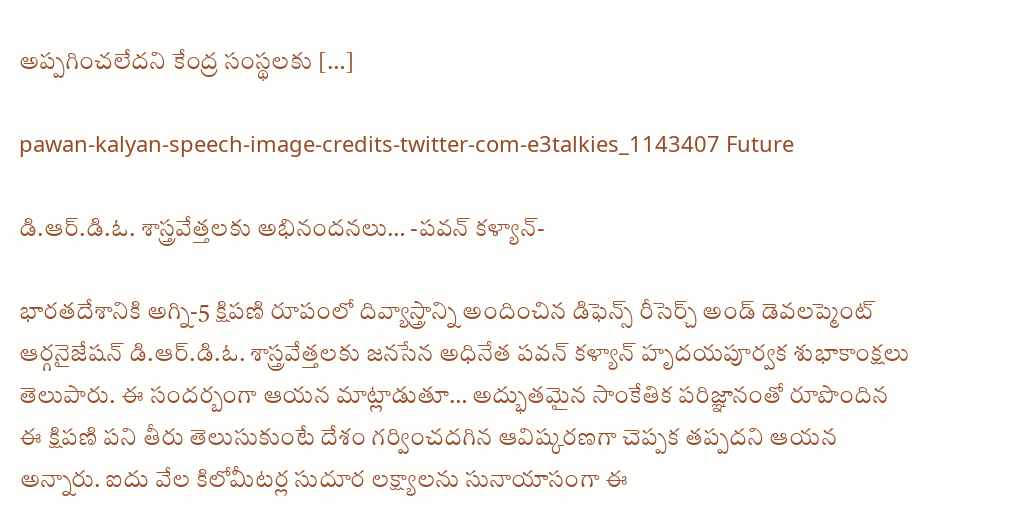అప్పగించలేదని కేంద్ర సంస్థలకు […]

pawan-kalyan-speech-image-credits-twitter-com-e3talkies_1143407 Future

డి.ఆర్.డి.ఓ. శాస్త్రవేత్తలకు అభినందనలు… -పవన్ కళ్యాన్-

భారతదేశానికి అగ్ని-5 క్షిపణి రూపంలో దివ్యాస్త్రాన్ని అందించిన డిఫెన్స్ రీసెర్చ్ అండ్ డెవలప్మెంట్ ఆర్గనైజేషన్ డి.ఆర్.డి.ఓ. శాస్త్రవేత్తలకు జనసేన అధినేత పవన్ కళ్యాన్ హృదయపూర్వక శుభాకాంక్షలు తెలుపారు. ఈ సందర్బంగా ఆయన మాట్లాడుతూ… అద్భుతమైన సాంకేతిక పరిజ్ఞానంతో రూపొందిన ఈ క్షిపణి పని తీరు తెలుసుకుంటే దేశం గర్వించదగిన ఆవిష్కరణగా చెప్పక తప్పదని ఆయన అన్నారు. ఐదు వేల కిలోమీటర్ల సుదూర లక్ష్యాలను సునాయాసంగా ఈ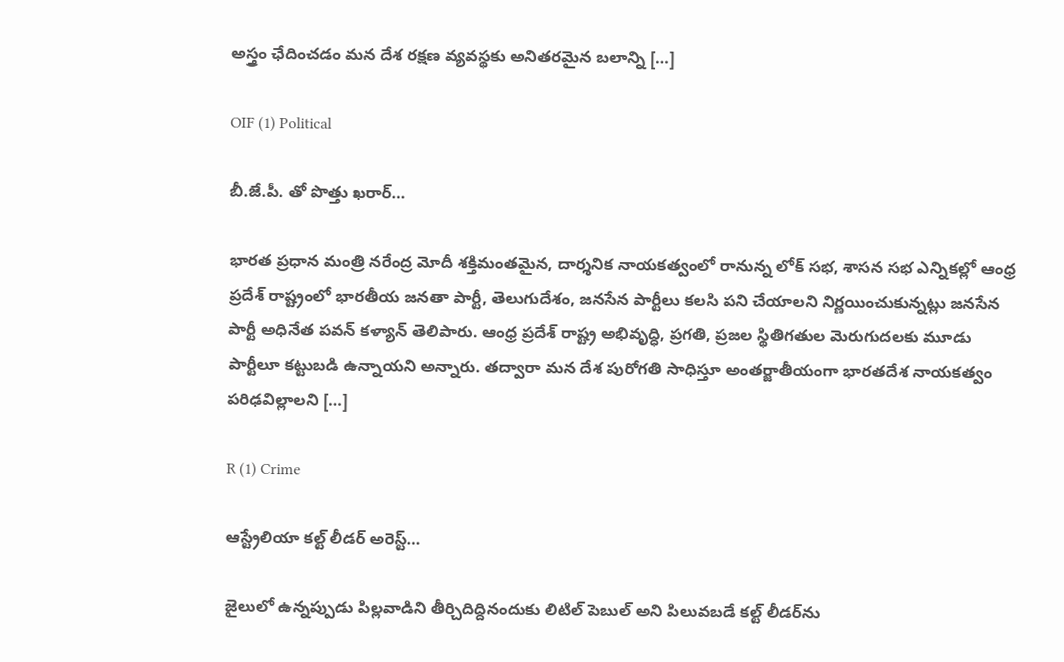అస్త్రం ఛేదించడం మన దేశ రక్షణ వ్యవస్థకు అనితరమైన బలాన్ని […]

OIF (1) Political

బీ.జే.పీ. తో పొత్తు ఖరార్…

భారత ప్రధాన మంత్రి నరేంద్ర మోదీ శక్తిమంతమైన, దార్శనిక నాయకత్వంలో రానున్న లోక్ సభ, శాసన సభ ఎన్నికల్లో ఆంధ్ర ప్రదేశ్ రాష్ట్రంలో భారతీయ జనతా పార్టీ, తెలుగుదేశం, జనసేన పార్టీలు కలసి పని చేయాలని నిర్ణయించుకున్నట్లు జనసేన పార్టీ అధినేత పవన్ కళ్యాన్ తెలిపారు. ఆంధ్ర ప్రదేశ్ రాష్ట్ర అభివృద్ధి, ప్రగతి, ప్రజల స్థితిగతుల మెరుగుదలకు మూడు పార్టీలూ కట్టుబడి ఉన్నాయని అన్నారు. తద్వారా మన దేశ పురోగతి సాధిస్తూ అంతర్జాతీయంగా భారతదేశ నాయకత్వం పరిఢవిల్లాలని […]

R (1) Crime

ఆస్ట్రేలియా కల్ట్ లీడర్ అరెస్ట్…

జైలులో ఉన్నప్పుడు పిల్లవాడిని తీర్చిదిద్దినందుకు లిటిల్ పెబుల్ అని పిలువబడే కల్ట్ లీడర్‌ను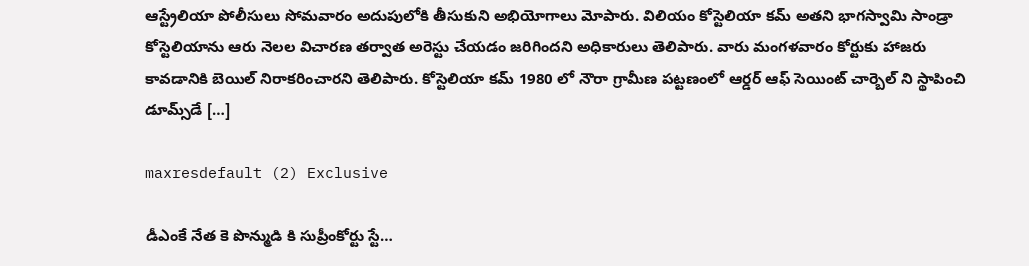ఆస్ట్రేలియా పోలీసులు సోమవారం అదుపులోకి తీసుకుని అభియోగాలు మోపారు. విలియం కోస్టెలియా కమ్ అతని భాగస్వామి సాండ్రా కోస్టెలియాను ఆరు నెలల విచారణ తర్వాత అరెస్టు చేయడం జరిగిందని అధికారులు తెలిపారు. వారు మంగళవారం కోర్టుకు హాజరు కావడానికి బెయిల్ నిరాకరించారని తెలిపారు. కోస్టెలియా కమ్ 1980 లో నౌరా గ్రామీణ పట్టణంలో ఆర్డర్ ఆఫ్ సెయింట్ చార్బెల్ ని స్థాపించి డూమ్స్‌డే […]

maxresdefault (2) Exclusive

డీఎంకే నేత కె పొన్ముడి కి సుప్రీంకోర్టు స్టే…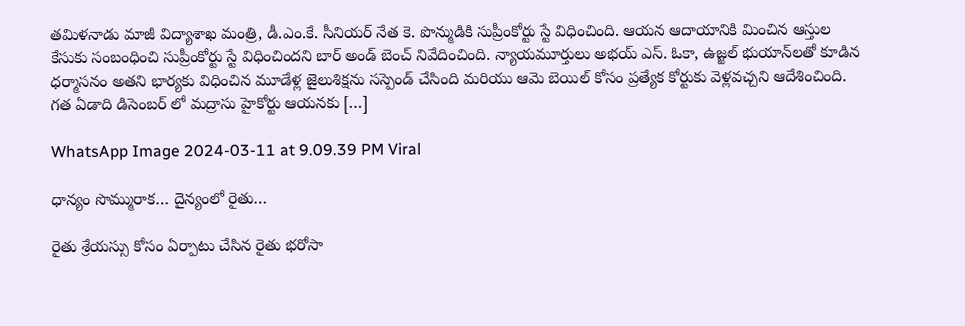తమిళనాడు మాజీ విద్యాశాఖ మంత్రి, డీ.ఎం.కే. సీనియర్ నేత కె. పొన్ముడికి సుప్రీంకోర్టు స్టే విధించింది. ఆయన ఆదాయానికి మించిన ఆస్తుల కేసుకు సంబంధించి సుప్రీంకోర్టు స్టే విధించిందని బార్ అండ్ బెంచ్ నివేదించింది. న్యాయమూర్తులు అభయ్ ఎస్. ఓకా, ఉజ్జల్ భుయాన్‌లతో కూడిన ధర్మాసనం అతని భార్యకు విధించిన మూడేళ్ల జైలుశిక్షను సస్పెండ్ చేసింది మరియు ఆమె బెయిల్ కోసం ప్రత్యేక కోర్టుకు వెళ్లవచ్చని ఆదేశించింది. గత ఏడాది డిసెంబర్‌ లో మద్రాసు హైకోర్టు ఆయనకు […]

WhatsApp Image 2024-03-11 at 9.09.39 PM Viral

ధాన్యం సొమ్మురాక… దైన్యంలో రైతు…

రైతు శ్రేయస్సు కోసం ఏర్పాటు చేసిన రైతు భరోసా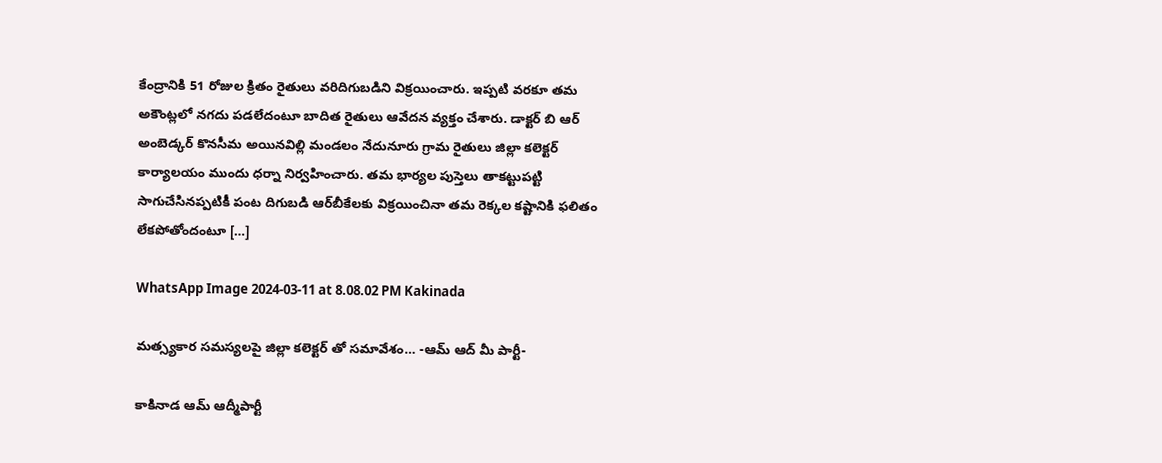కేంద్రానికి 51 రోజుల క్రితం రైతులు వరిదిగుబడిని విక్రయించారు. ఇప్పటి వరకూ తమ అకౌంట్లలో నగదు పడలేదంటూ బాదిత రైతులు ఆవేదన వ్యక్తం చేశారు. డాక్టర్ బి ఆర్ అంబెడ్కర్ కొనసీమ అయినవిల్లి మండలం నేదునూరు గ్రామ రైతులు జిల్లా కలెక్టర్ కార్యాలయం ముందు ధర్నా నిర్వహించారు. తమ భార్యల పుస్తెలు తాకట్టుపట్టి సాగుచేసినప్పటికీ పంట దిగుబడి ఆర్‌బీకేలకు విక్రయించినా తమ రెక్కల కష్టానికి ఫలితం లేకపోతోందంటూ […]

WhatsApp Image 2024-03-11 at 8.08.02 PM Kakinada

మత్స్యకార సమస్యలపై జిల్లా కలెక్టర్ తో సమావేశం… -ఆమ్ ఆద్ మీ పార్టీ-

కాకినాడ ఆమ్ ఆద్మీపార్టీ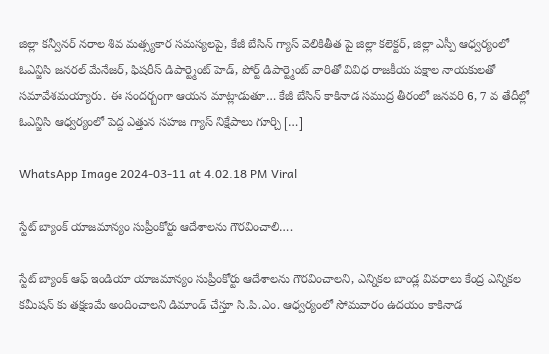జిల్లా కన్వీనర్ నరాల శివ మత్స్యకార సమస్యలపై, కేజీ బేసిన్ గ్యాస్ వెలికితీత పై జిల్లా కలెక్టర్, జిల్లా ఎస్పీ ఆధ్వర్యంలో ఓఎన్జిసి జనరల్ మేనేజర్, ఫిషరీస్ డిపార్ట్మెంట్ హెడ్, పోర్ట్ డిపార్ట్మెంట్ వారితో వివిధ రాజకీయ పక్షాల నాయకులతో సమావేశమయ్యారు. ఈ సందర్బంగా ఆయన మాట్లాడుతూ… కేజీ బేసిన్ కాకినాడ సముద్ర తీరంలో జనవరి 6, 7 వ తేదీల్లో ఓఎన్జిసి ఆధ్వర్యంలో పెద్ద ఎత్తున సహజ గ్యాస్ నిక్షేపాలు గూర్చి […]

WhatsApp Image 2024-03-11 at 4.02.18 PM Viral

స్టేట్ బ్యాంక్ యాజమాన్యం సుప్రీంకోర్టు ఆదేశాలను గౌరవించాలి….

స్టేట్ బ్యాంక్ ఆఫ్ ఇండియా యాజమాన్యం సుప్రీంకోర్టు ఆదేశాలను గౌరవించాలని, ఎన్నికల బాండ్ల వివరాలు కేంద్ర ఎన్నికల కమీషన్ కు తక్షణమే అందించాలని డిమాండ్ చేస్తూ సి.పి.ఎం. ఆధ్వర్యంలో సోమవారం ఉదయం కాకినాడ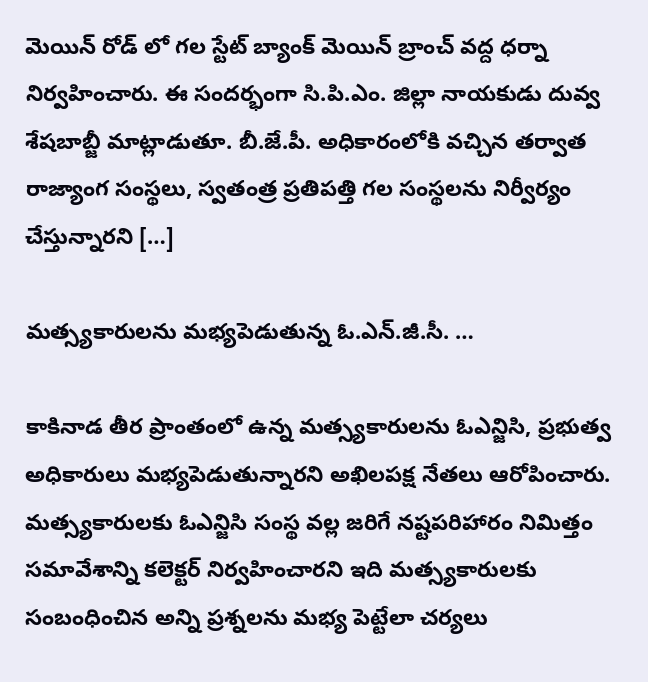మెయిన్ రోడ్ లో గల స్టేట్ బ్యాంక్ మెయిన్ బ్రాంచ్ వద్ద ధర్నా నిర్వహించారు. ఈ సందర్భంగా సి.పి.ఎం. జిల్లా నాయకుడు దువ్వ శేషబాబ్జీ మాట్లాడుతూ. బీ.జే.పీ. అధికారంలోకి వచ్చిన తర్వాత రాజ్యాంగ సంస్థలు, స్వతంత్ర ప్రతిపత్తి గల సంస్థలను నిర్వీర్యం చేస్తున్నారని […]

మత్స్యకారులను మభ్యపెడుతున్న ఓ.ఎన్.జీ.సీ. …

కాకినాడ తీర ప్రాంతంలో ఉన్న మత్స్యకారులను ఓఎన్జిసి, ప్రభుత్వ అధికారులు మభ్యపెడుతున్నారని అఖిలపక్ష నేతలు ఆరోపించారు. మత్స్యకారులకు ఓఎన్జిసి సంస్థ వల్ల జరిగే నష్టపరిహారం నిమిత్తం సమావేశాన్ని కలెక్టర్ నిర్వహించారని ఇది మత్స్యకారులకు సంబంధించిన అన్ని ప్రశ్నలను మభ్య పెట్టేలా చర్యలు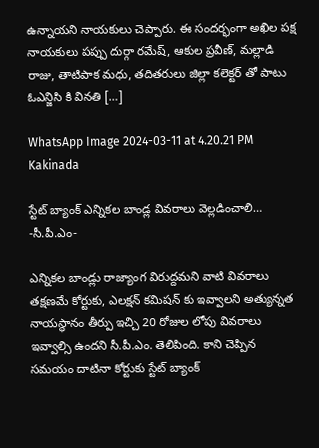ఉన్నాయని నాయకులు చెప్పారు. ఈ సందర్భంగా అఖిల పక్ష నాయకులు పప్పు దుర్గా రమేష్, ఆకుల ప్రవీణ్, మల్లాడి రాజు, తాటిపాక మధు, తదితరులు జిల్లా కలెక్టర్ తో పాటు ఓఎన్జిసి కి వినతి […]

WhatsApp Image 2024-03-11 at 4.20.21 PM Kakinada

స్టేట్ బ్యాంక్ ఎన్నికల బాండ్ల వివరాలు వెల్లడించాలి… -సీ.పీ.ఎం-

ఎన్నికల బాండ్లు రాజ్యాంగ విరుద్దమని వాటి వివరాలు తక్షణమే కోర్టుకు, ఎలక్షన్ కమిషన్ కు ఇవ్వాలని అత్యున్నత నాయస్థానం తీర్పు ఇచ్చి 20 రోజుల లోపు వివరాలు ఇవ్వాల్సి ఉందని సీ.పీ.ఎం. తెలిపింది. కాని చెప్పిన సమయం దాటినా కోర్టుకు స్టేట్ బ్యాంక్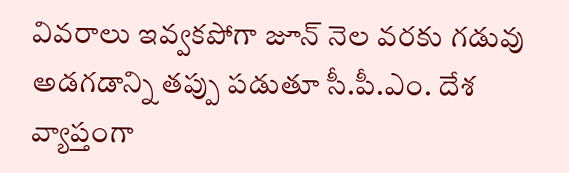వివరాలు ఇవ్వకపోగా జూన్ నెల వరకు గడువు అడగడాన్ని తప్పు పడుతూ సీ.పీ.ఎం. దేశ వ్యాప్తంగా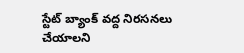స్టేట్ బ్యాంక్ వద్ద నిరసనలు చేయాలని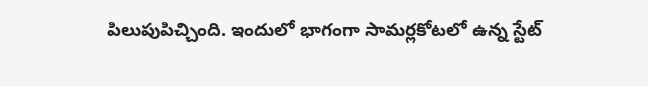పిలుపుపిచ్చింది. ఇందులో భాగంగా సామర్లకోటలో ఉన్న స్టేట్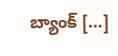బ్యాంక్ […]